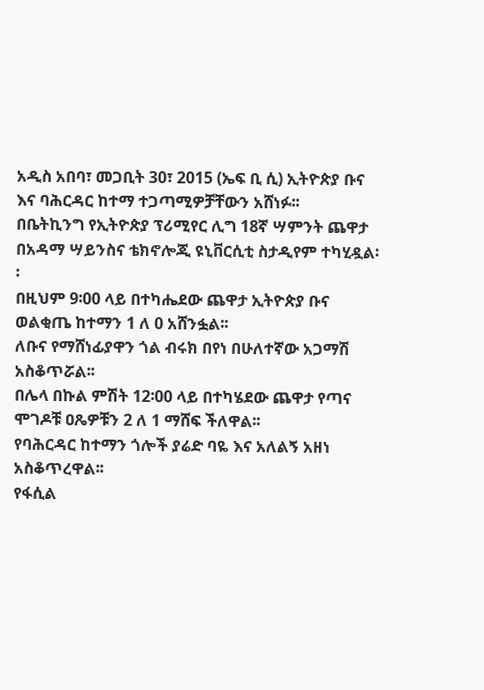አዲስ አበባ፣ መጋቢት 30፣ 2015 (ኤፍ ቢ ሲ) ኢትዮጵያ ቡና እና ባሕርዳር ከተማ ተጋጣሚዎቻቸውን አሸነፉ፡፡
በቤትኪንግ የኢትዮጵያ ፕሪሚየር ሊግ 18ኛ ሣምንት ጨዋታ በአዳማ ሣይንስና ቴክኖሎጂ ዩኒቨርሲቲ ስታዲየም ተካሂዷል፡፡
በዚህም 9፡00 ላይ በተካሔደው ጨዋታ ኢትዮጵያ ቡና ወልቂጤ ከተማን 1 ለ 0 አሸንፏል፡፡
ለቡና የማሸነፊያዋን ጎል ብሩክ በየነ በሁለተኛው አጋማሽ አስቆጥሯል፡፡
በሌላ በኩል ምሽት 12፡00 ላይ በተካሄደው ጨዋታ የጣና ሞገዶቹ ዐጼዎቹን 2 ለ 1 ማሸፍ ችለዋል፡፡
የባሕርዳር ከተማን ጎሎች ያሬድ ባዬ እና አለልኝ አዘነ አስቆጥረዋል፡፡
የፋሲል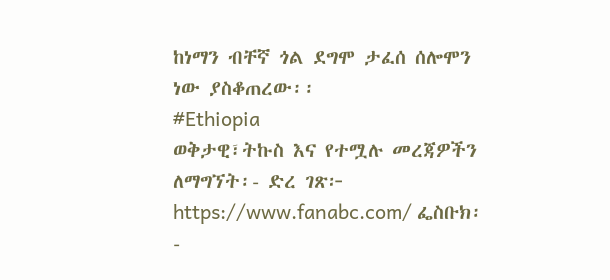ከነማን ብቸኛ ጎል ደግሞ ታፈሰ ሰሎሞን ነው ያስቆጠረው፡፡
#Ethiopia
ወቅታዊ፣ትኩስ እና የተሟሉ መረጃዎችን ለማግኘት፡- ድረ ገጽ፦ https://www.fanabc.com/ ፌስቡክ፡-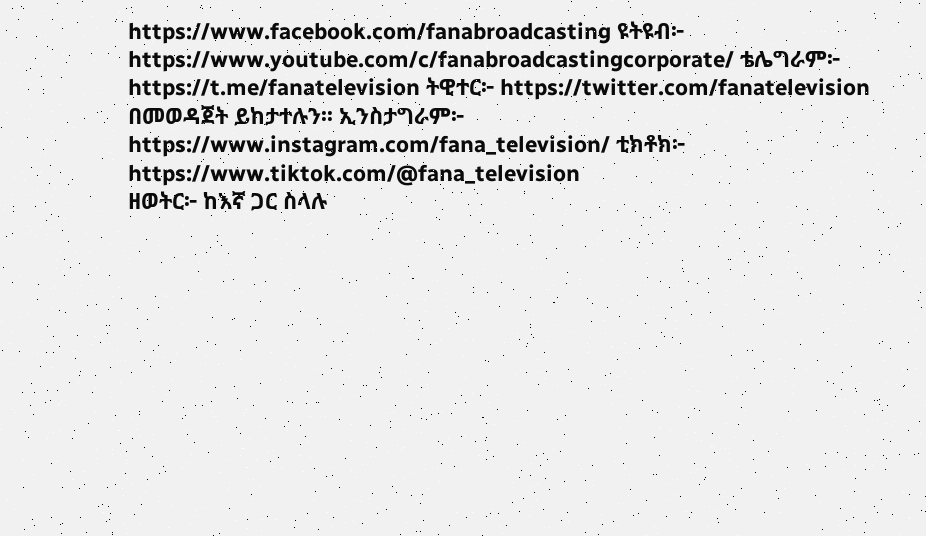https://www.facebook.com/fanabroadcasting ዩትዩብ፦ https://www.youtube.com/c/fanabroadcastingcorporate/ ቴሌግራም፦ https://t.me/fanatelevision ትዊተር፦ https://twitter.com/fanatelevision በመወዳጀት ይከታተሉን፡፡ ኢንስታግራም፦ https://www.instagram.com/fana_television/ ቲክቶክ፦ https://www.tiktok.com/@fana_television
ዘወትር፦ ከእኛ ጋር ስላሉ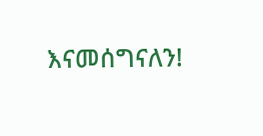እናመሰግናለን!